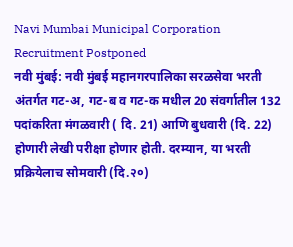Navi Mumbai Municipal Corporation Recruitment Postponed
नवी मुंबई: नवी मुंबई महानगरपालिका सरळसेवा भरती अंतर्गत गट-अ, गट-ब व गट-क मधील 20 संवर्गातील 132 पदांकरिता मंगळवारी ( दि. 21) आणि बुधवारी (दि. 22) होणारी लेखी परीक्षा होणार होती. दरम्यान, या भरती प्रक्रियेलाच सोमवारी (दि.२०)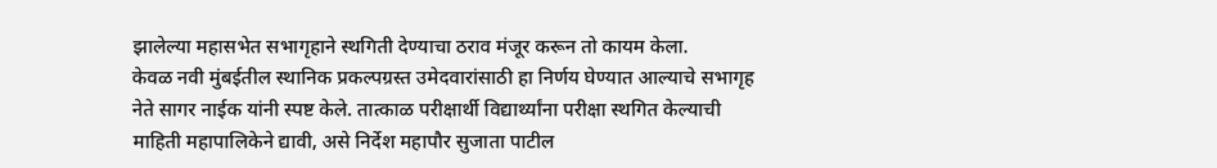झालेल्या महासभेत सभागृहाने स्थगिती देण्याचा ठराव मंजूर करून तो कायम केला.
केवळ नवी मुंबईतील स्थानिक प्रकल्पग्रस्त उमेदवारांसाठी हा निर्णय घेण्यात आल्याचे सभागृह नेते सागर नाईक यांनी स्पष्ट केले. तात्काळ परीक्षार्थी विद्यार्थ्यांना परीक्षा स्थगित केल्याची माहिती महापालिकेने द्यावी, असे निर्देश महापौर सुजाता पाटील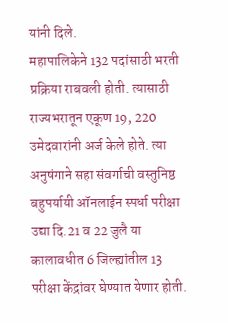यांनी दिले.
महापालिकेने 132 पदांसाठी भरती प्रक्रिया राबवली होती. त्यासाठी राज्यभरातून एकूण 19, 220 उमेदवारांनी अर्ज केले होते. त्या अनुषंगाने सहा संवर्गाची वस्तुनिष्ठ बहुपर्यायी ऑनलाईन स्पर्धा परीक्षा उद्या दि.21 व 22 जुलै या कालावधीत 6 जिल्ह्यांतील 13 परीक्षा केंद्रांवर घेण्यात येणार होती.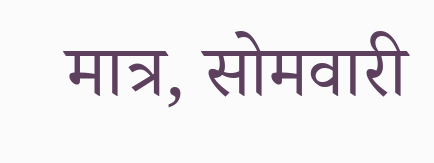मात्र, सोमवारी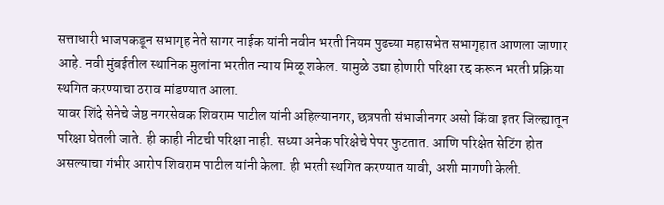सत्ताधारी भाजपकडून सभागृह नेते सागर नाईक यांनी नवीन भरती नियम पुढच्या महासभेत सभागृहात आणला जाणार आहे. नवी मुंबईतील स्थानिक मुलांना भरतीत न्याय मिळू शकेल. यामुळे उद्या होणारी परिक्षा रद्द करून भरती प्रक्रिया स्थगित करण्याचा ठराव मांडण्यात आला.
यावर शिंदे सेनेचे जेष्ठ नगरसेवक शिवराम पाटील यांनी अहिल्यानगर, छत्रपती संभाजीनगर असो किंवा इतर जिल्ह्यातून परिक्षा घेतली जाते. ही काही नीटची परिक्षा नाही. सध्या अनेक परिक्षेचे पेपर फुटतात. आणि परिक्षेत सेटिंग होत असल्याचा गंभीर आरोप शिवराम पाटील यांनी केला. ही भरती स्थगित करण्यात यावी, अशी मागणी केली.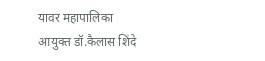यावर महापालिका आयुक्त डॉ.कैलास शिंदे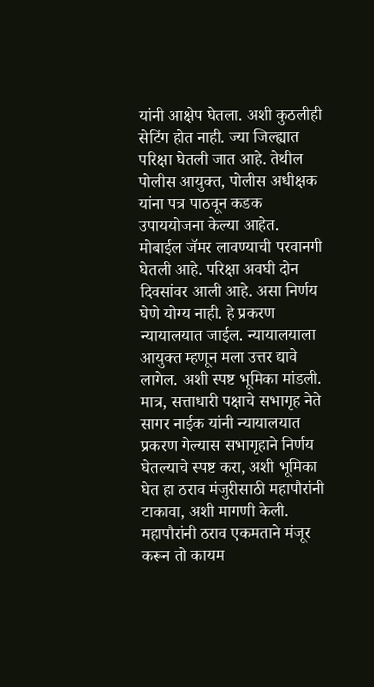यांनी आक्षेप घेतला. अशी कुठलीही सेटिंग होत नाही. ज्या जिल्ह्यात परिक्षा घेतली जात आहे. तेथील पोलीस आयुक्त, पोलीस अधीक्षक यांना पत्र पाठवून कडक उपाययोजना केल्या आहेत. मोबाईल जॅमर लावण्याची परवानगी घेतली आहे. परिक्षा अवघी दोन दिवसांवर आली आहे. असा निर्णय घेणे योग्य नाही. हे प्रकरण न्यायालयात जाईल. न्यायालयाला आयुक्त म्हणून मला उत्तर द्यावे लागेल. अशी स्पष्ट भूमिका मांडली.
मात्र, सत्ताधारी पक्षाचे सभागृह नेते सागर नाईक यांनी न्यायालयात प्रकरण गेल्यास सभागृहाने निर्णय घेतल्याचे स्पष्ट करा, अशी भूमिका घेत हा ठराव मंजुरीसाठी महापौरांनी टाकावा, अशी मागणी केली. महापौरांनी ठराव एकमताने मंजूर करून तो कायम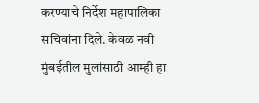करण्याचे निर्देश महापालिका सचिवांना दिले. केवळ नवी मुंबईतील मुलांसाठी आम्ही हा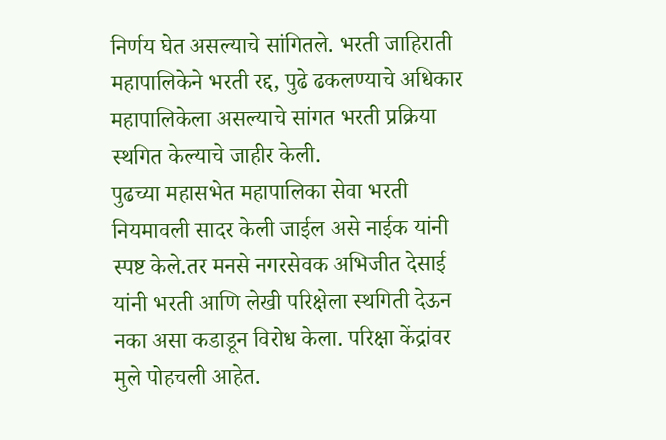निर्णय घेत असल्याचे सांगितले. भरती जाहिराती महापालिकेने भरती रद्द, पुढे ढकलण्याचे अधिकार महापालिकेला असल्याचे सांगत भरती प्रक्रिया स्थगित केल्याचे जाहीर केली.
पुढच्या महासभेत महापालिका सेवा भरती नियमावली सादर केली जाईल असे नाईक यांनी स्पष्ट केले.तर मनसे नगरसेवक अभिजीत देसाई यांनी भरती आणि लेखी परिक्षेला स्थगिती देऊन नका असा कडाडून विरोध केला. परिक्षा केंद्रांवर मुले पोहचली आहेत.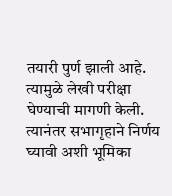तयारी पुर्ण झाली आहे. त्यामुळे लेखी परीक्षा घेण्याची मागणी केली. त्यानंतर सभागृहाने निर्णय घ्यावी अशी भूमिका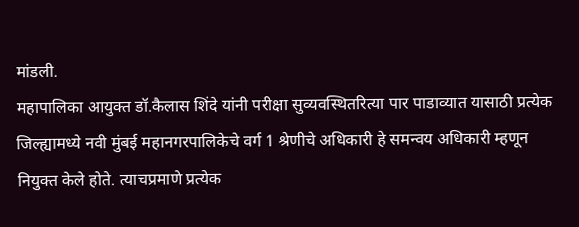मांडली.
महापालिका आयुक्त डॉ.कैलास शिंदे यांनी परीक्षा सुव्यवस्थितरित्या पार पाडाव्यात यासाठी प्रत्येक जिल्ह्यामध्ये नवी मुंबई महानगरपालिकेचे वर्ग 1 श्रेणीचे अधिकारी हे समन्वय अधिकारी म्हणून नियुक्त केले होते. त्याचप्रमाणे प्रत्येक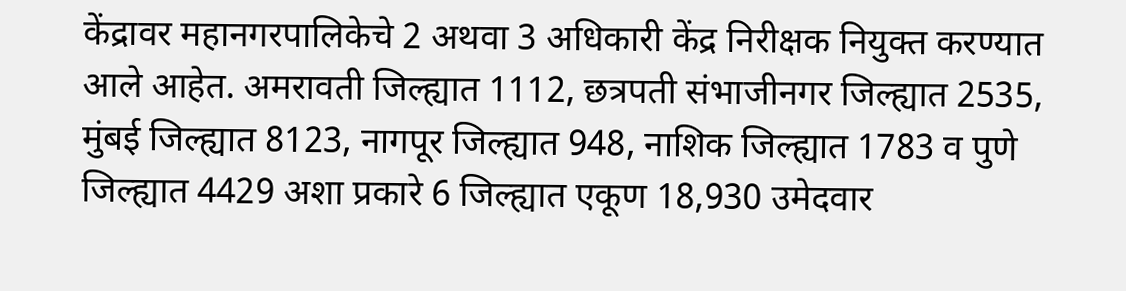केंद्रावर महानगरपालिकेचे 2 अथवा 3 अधिकारी केंद्र निरीक्षक नियुक्त करण्यात आले आहेत. अमरावती जिल्ह्यात 1112, छत्रपती संभाजीनगर जिल्ह्यात 2535, मुंबई जिल्ह्यात 8123, नागपूर जिल्ह्यात 948, नाशिक जिल्ह्यात 1783 व पुणे जिल्ह्यात 4429 अशा प्रकारे 6 जिल्ह्यात एकूण 18,930 उमेदवार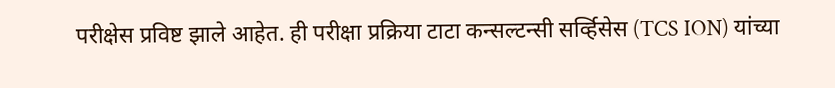परीक्षेस प्रविष्ट झाले आहेत. ही परीक्षा प्रक्रिया टाटा कन्सल्टन्सी सर्व्हिसेस (TCS ION) यांच्या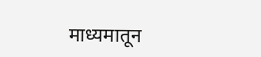माध्यमातून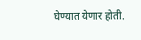घेण्यात येणार होती.